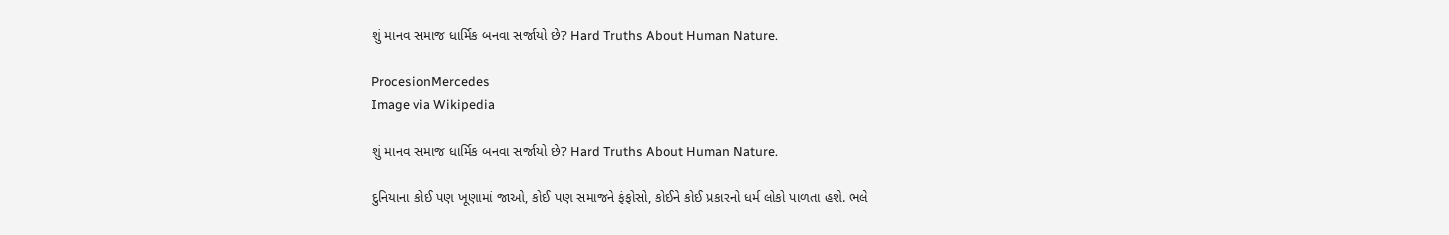શું માનવ સમાજ ધાર્મિક બનવા સર્જાયો છે? Hard Truths About Human Nature.

ProcesionMercedes
Image via Wikipedia

શું માનવ સમાજ ધાર્મિક બનવા સર્જાયો છે? Hard Truths About Human Nature.

દુનિયાના કોઈ પણ ખૂણામાં જાઓ, કોઈ પણ સમાજને ફંફોસો, કોઈને કોઈ પ્રકારનો ધર્મ લોકો પાળતા હશે. ભલે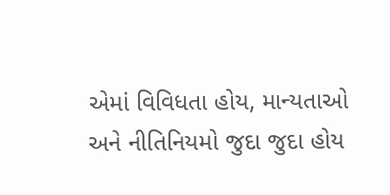એમાં વિવિધતા હોય, માન્યતાઓ અને નીતિનિયમો જુદા જુદા હોય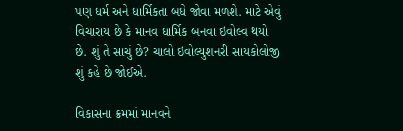પણ ધર્મ અને ધાર્મિકતા બધે જોવા મળશે. માટે એવું વિચારાય છે કે માનવ ધાર્મિક બનવા ઇવોલ્વ થયો છે. શું તે સાચું છે? ચાલો ઇવોલ્યુશનરી સાયકોલોજી શું કહે છે જોઈએ.

વિકાસના ક્રમમાં માનવને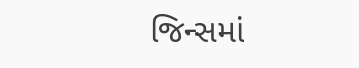જિન્સમાં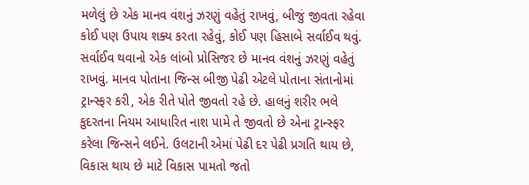મળેલું છે એક માનવ વંશનું ઝરણું વહેતું રાખવું, બીજું જીવતા રહેવા કોઈ પણ ઉપાય શક્ય કરતા રહેવું, કોઈ પણ હિસાબે સર્વાઈવ થવું. સર્વાઈવ થવાનો એક લાંબો પ્રોસિજર છે માનવ વંશનું ઝરણું વહેતું રાખવું. માનવ પોતાના જિન્સ બીજી પેઢી એટલે પોતાના સંતાનોમાં ટ્રાન્સ્ફર કરી, એક રીતે પોતે જીવતો રહે છે. હાલનું શરીર ભલે કુદરતના નિયમ આધારિત નાશ પામે તે જીવતો છે એના ટ્રાન્સ્ફર કરેલા જિન્સને લઈને. ઉલટાની એમાં પેઢી દર પેઢી પ્રગતિ થાય છે, વિકાસ થાય છે માટે વિકાસ પામતો જતો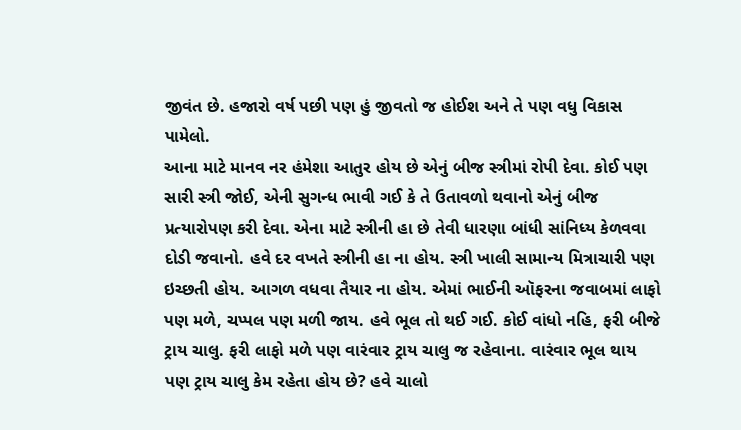જીવંત છે. હજારો વર્ષ પછી પણ હું જીવતો જ હોઈશ અને તે પણ વધુ વિકાસ પામેલો.
આના માટે માનવ નર હંમેશા આતુર હોય છે એનું બીજ સ્ત્રીમાં રોપી દેવા. કોઈ પણ સારી સ્ત્રી જોઈ, એની સુગન્ધ ભાવી ગઈ કે તે ઉતાવળો થવાનો એનું બીજ પ્રત્યારોપણ કરી દેવા. એના માટે સ્ત્રીની હા છે તેવી ધારણા બાંધી સાંનિધ્ય કેળવવા દોડી જવાનો. હવે દર વખતે સ્ત્રીની હા ના હોય. સ્ત્રી ખાલી સામાન્ય મિત્રાચારી પણ ઇચ્છતી હોય. આગળ વધવા તૈયાર ના હોય. એમાં ભાઈની ઑફરના જવાબમાં લાફો પણ મળે, ચપ્પલ પણ મળી જાય. હવે ભૂલ તો થઈ ગઈ. કોઈ વાંધો નહિ, ફરી બીજે ટ્રાય ચાલુ. ફરી લાફો મળે પણ વારંવાર ટ્રાય ચાલુ જ રહેવાના. વારંવાર ભૂલ થાય પણ ટ્રાય ચાલુ કેમ રહેતા હોય છે? હવે ચાલો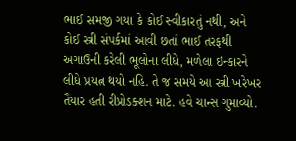ભાઈ સમજી ગયા કે કોઈ સ્વીકારતું નથી, અને કોઈ સ્ત્રી સંપર્કમાં આવી છતાં ભાઈ તરફથી અગાઉની કરેલી ભૂલોના લીધે, મળેલા ઇન્કારને લીધે પ્રયત્ન થયો નહિ. તે જ સમયે આ સ્ત્રી ખરેખર તૈયાર હતી રીપ્રોડક્શન માટે. હવે ચાન્સ ગુમાવ્યો.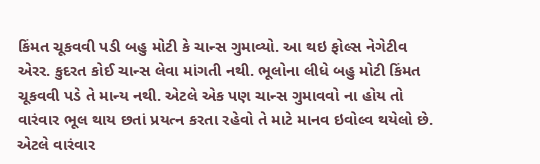કિંમત ચૂકવવી પડી બહુ મોટી કે ચાન્સ ગુમાવ્યો. આ થઇ ફોલ્સ નેગેટીવ એરર. કુદરત કોઈ ચાન્સ લેવા માંગતી નથી. ભૂલોના લીધે બહુ મોટી કિંમત ચૂકવવી પડે તે માન્ય નથી. એટલે એક પણ ચાન્સ ગુમાવવો ના હોય તો વારંવાર ભૂલ થાય છતાં પ્રયત્ન કરતા રહેવો તે માટે માનવ ઇવોલ્વ થયેલો છે. એટલે વારંવાર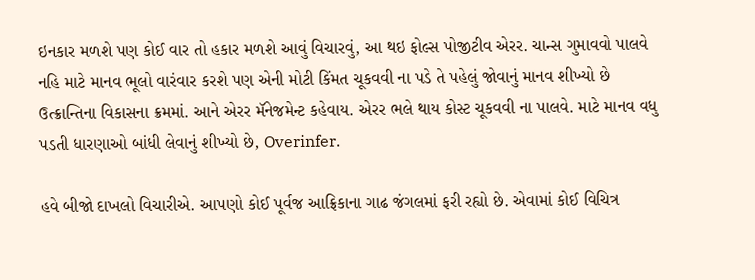ઇનકાર મળશે પણ કોઈ વાર તો હકાર મળશે આવું વિચારવું, આ થઇ ફોલ્સ પોજીટીવ એરર. ચાન્સ ગુમાવવો પાલવે નહિ માટે માનવ ભૂલો વારંવાર કરશે પણ એની મોટી કિંમત ચૂકવવી ના પડે તે પહેલું જોવાનું માનવ શીખ્યો છે ઉત્ક્રાન્તિના વિકાસના ક્રમમાં. આને એરર મૅનેજમેન્ટ કહેવાય. એરર ભલે થાય કોસ્ટ ચૂકવવી ના પાલવે. માટે માનવ વધુ પડતી ધારણાઓ બાંધી લેવાનું શીખ્યો છે, Overinfer.

હવે બીજો દાખલો વિચારીએ. આપણો કોઈ પૂર્વજ આફ્રિકાના ગાઢ જંગલમાં ફરી રહ્યો છે. એવામાં કોઈ વિચિત્ર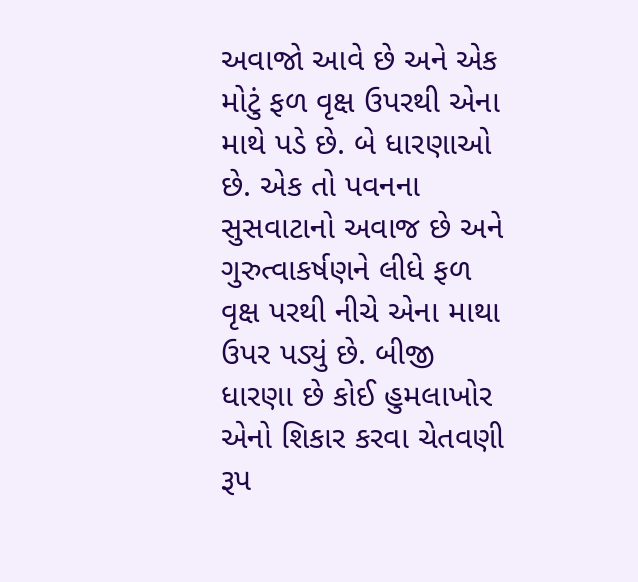અવાજો આવે છે અને એક મોટું ફળ વૃક્ષ ઉપરથી એના માથે પડે છે. બે ધારણાઓ છે. એક તો પવનના સુસવાટાનો અવાજ છે અને ગુરુત્વાકર્ષણને લીધે ફળ વૃક્ષ પરથી નીચે એના માથા ઉપર પડ્યું છે. બીજી ધારણા છે કોઈ હુમલાખોર એનો શિકાર કરવા ચેતવણી રૂપ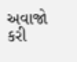અવાજો કરી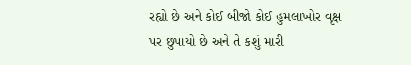રહ્યો છે અને કોઈ બીજો કોઈ હુમલાખોર વૃક્ષ પર છુપાયો છે અને તે કશું મારી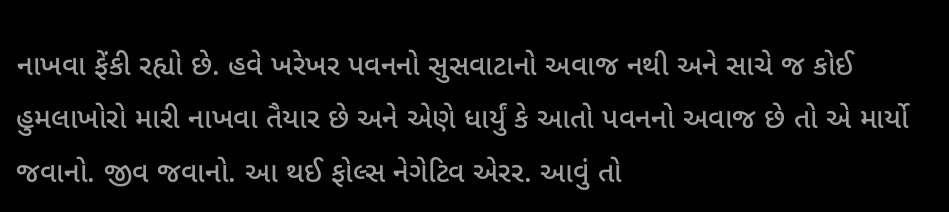નાખવા ફેંકી રહ્યો છે. હવે ખરેખર પવનનો સુસવાટાનો અવાજ નથી અને સાચે જ કોઈ હુમલાખોરો મારી નાખવા તૈયાર છે અને એણે ધાર્યું કે આતો પવનનો અવાજ છે તો એ માર્યો જવાનો. જીવ જવાનો. આ થઈ ફોલ્સ નેગેટિવ એરર. આવું તો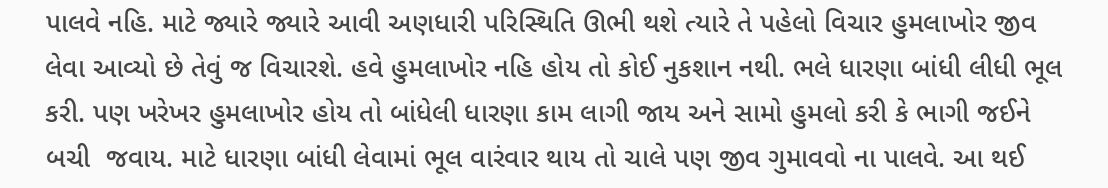પાલવે નહિ. માટે જ્યારે જ્યારે આવી અણધારી પરિસ્થિતિ ઊભી થશે ત્યારે તે પહેલો વિચાર હુમલાખોર જીવ લેવા આવ્યો છે તેવું જ વિચારશે. હવે હુમલાખોર નહિ હોય તો કોઈ નુકશાન નથી. ભલે ધારણા બાંધી લીધી ભૂલ કરી. પણ ખરેખર હુમલાખોર હોય તો બાંધેલી ધારણા કામ લાગી જાય અને સામો હુમલો કરી કે ભાગી જઈને બચી  જવાય. માટે ધારણા બાંધી લેવામાં ભૂલ વારંવાર થાય તો ચાલે પણ જીવ ગુમાવવો ના પાલવે. આ થઈ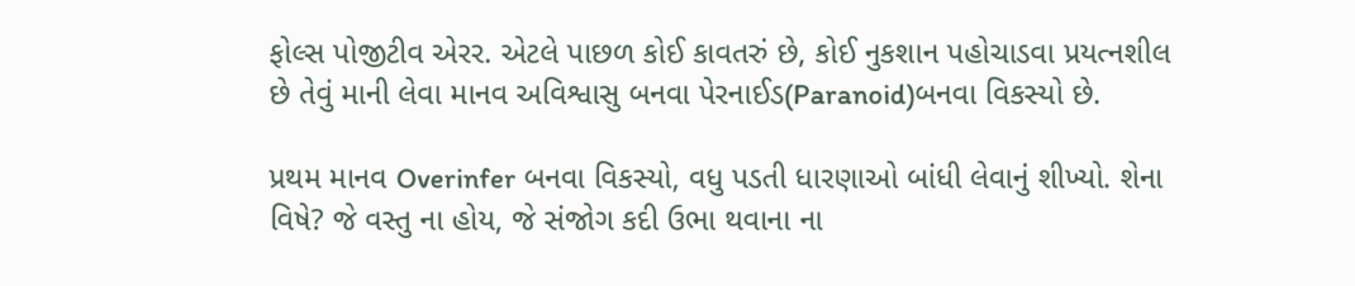ફોલ્સ પોજીટીવ એરર. એટલે પાછળ કોઈ કાવતરું છે, કોઈ નુકશાન પહોચાડવા પ્રયત્નશીલ છે તેવું માની લેવા માનવ અવિશ્વાસુ બનવા પેરનાઈડ(Paranoid)બનવા વિકસ્યો છે.

પ્રથમ માનવ Overinfer બનવા વિકસ્યો, વધુ પડતી ધારણાઓ બાંધી લેવાનું શીખ્યો. શેના વિષે? જે વસ્તુ ના હોય, જે સંજોગ કદી ઉભા થવાના ના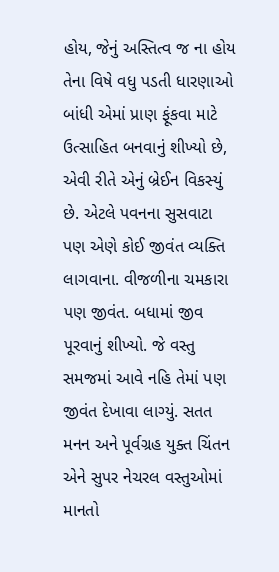હોય, જેનું અસ્તિત્વ જ ના હોય તેના વિષે વધુ પડતી ધારણાઓ બાંધી એમાં પ્રાણ ફૂંકવા માટે ઉત્સાહિત બનવાનું શીખ્યો છે, એવી રીતે એનું બ્રેઈન વિકસ્યું છે. એટલે પવનના સુસવાટા પણ એણે કોઈ જીવંત વ્યક્તિ લાગવાના. વીજળીના ચમકારા પણ જીવંત. બધામાં જીવ પૂરવાનું શીખ્યો. જે વસ્તુ સમજમાં આવે નહિ તેમાં પણ જીવંત દેખાવા લાગ્યું. સતત મનન અને પૂર્વગ્રહ યુક્ત ચિંતન એને સુપર નેચરલ વસ્તુઓમાં માનતો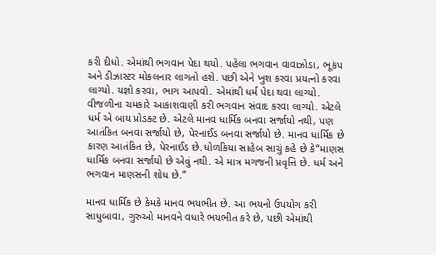કરી દીધો. એમાંથી ભગવાન પેદા થયો. પહેલા ભગવાન વાવાઝોડા, ભૂકંપ અને ડીઝાસ્ટર મોકલનાર લાગતો હશે. પછી એને ખુશ કરવા પ્રયત્નો કરવા લાગ્યો. યજ્ઞો કરવા, ભાગ આપવો. એમાંથી ધર્મ પેદા થવા લાગ્યો. વીજળીના ચમકારે આકાશવાણી કરી ભગવાન સંવાદ કરવા લાગ્યો. એટલે ધર્મ એ બાય પ્રોડક્ટ છે. એટલે માનવ ધાર્મિક બનવા સર્જાયો નથી, પણ આતંકિત બનવા સર્જાયો છે, પેરનાઈડ બનવા સર્જાયો છે. માનવ ધાર્મિક છે કારણ આતંકિત છે, પેરનાઈડ છે.ધોળકિયા સાહેબ સાચું કહે છે કે“માણસ ધાર્મિક બનવા સર્જાયો છે એવું નથી. એ માત્ર મગજની પ્રવૃત્તિ છે. ધર્મ અને ભગવાન માણસની શોધ છે.”

માનવ ધાર્મિક છે કેમકે માનવ ભયભીત છે. આ ભયનો ઉપયોગ કરી સાધુબાવા, ગુરુઓ માનવને વધારે ભયભીત કરે છે, પછી એમાંથી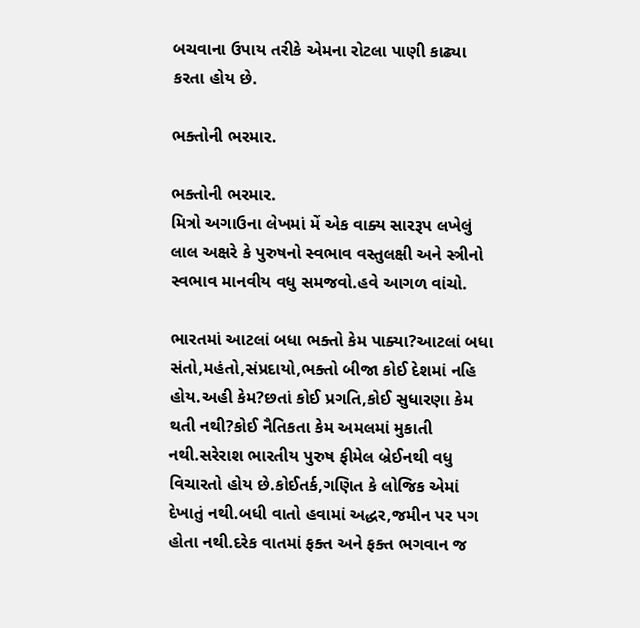બચવાના ઉપાય તરીકે એમના રોટલા પાણી કાઢ્યા કરતા હોય છે.

ભક્તોની ભરમાર.

ભક્તોની ભરમાર.
મિત્રો અગાઉના લેખમાં મેં એક વાક્ય સારરૂપ લખેલું લાલ અક્ષરે કે પુરુષનો સ્વભાવ વસ્તુલક્ષી અને સ્ત્રીનો સ્વભાવ માનવીય વધુ સમજવો.હવે આગળ વાંચો.

ભારતમાં આટલાં બધા ભક્તો કેમ પાક્યા?આટલાં બધા સંતો,મહંતો,સંપ્રદાયો,ભક્તો બીજા કોઈ દેશમાં નહિ હોય.અહી કેમ?છતાં કોઈ પ્રગતિ,કોઈ સુધારણા કેમ થતી નથી?કોઈ નૈતિકતા કેમ અમલમાં મુકાતી નથી.સરેરાશ ભારતીય પુરુષ ફીમેલ બ્રેઈનથી વધુ વિચારતો હોય છે.કોઈતર્ક,ગણિત કે લોજિક એમાં દેખાતું નથી.બધી વાતો હવામાં અદ્ધર,જમીન પર પગ હોતા નથી.દરેક વાતમાં ફક્ત અને ફક્ત ભગવાન જ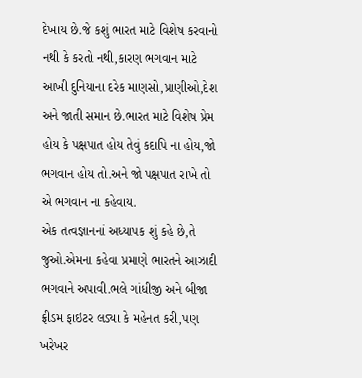દેખાય છે.જે કશું ભારત માટે વિશેષ કરવાનો નથી કે કરતો નથી,કારણ ભગવાન માટે આખી દુનિયાના દરેક માણસો,પ્રાણીઓ,દેશ અને જાતી સમાન છે.ભારત માટે વિશેષ પ્રેમ હોય કે પક્ષપાત હોય તેવું કદાપિ ના હોય,જો ભગવાન હોય તો.અને જો પક્ષપાત રાખે તો એ ભગવાન ના કહેવાય.
એક તત્વજ્ઞાનનાં અધ્યાપક શું કહે છે,તે જુઓ.એમના કહેવા પ્રમાણે ભારતને આઝાદી ભગવાને અપાવી.ભલે ગાંધીજી અને બીજા ફ્રીડમ ફાઇટર લડ્યા કે મહેનત કરી,પણ ખરેખર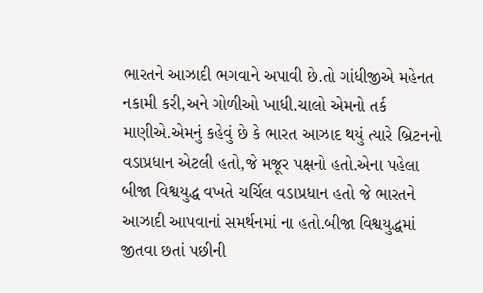ભારતને આઝાદી ભગવાને અપાવી છે.તો ગાંધીજીએ મહેનત નકામી કરી,અને ગોળીઓ ખાધી.ચાલો એમનો તર્ક માણીએ.એમનું કહેવું છે કે ભારત આઝાદ થયું ત્યારે બ્રિટનનો વડાપ્રધાન એટલી હતો,જે મજૂર પક્ષનો હતો.એના પહેલા બીજા વિશ્વયુદ્ધ વખતે ચર્ચિલ વડાપ્રધાન હતો જે ભારતને આઝાદી આપવાનાં સમર્થનમાં ના હતો.બીજા વિશ્વયુદ્ધમાં જીતવા છતાં પછીની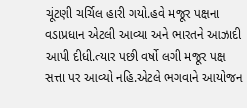ચૂંટણી ચર્ચિલ હારી ગયો.હવે મજૂર પક્ષના વડાપ્રધાન એટલી આવ્યા અને ભારતને આઝાદી આપી દીધી.ત્યાર પછી વર્ષો લગી મજૂર પક્ષ સત્તા પર આવ્યો નહિ.એટલે ભગવાને આયોજન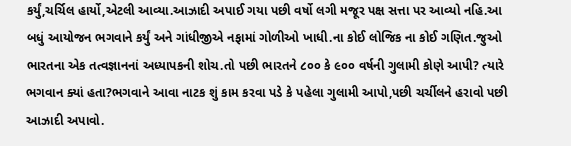કર્યું,ચર્ચિલ હાર્યો,એટલી આવ્યા.આઝાદી અપાઈ ગયા પછી વર્ષો લગી મજૂર પક્ષ સત્તા પર આવ્યો નહિ.આ બધું આયોજન ભગવાને કર્યું અને ગાંધીજીએ નફામાં ગોળીઓ ખાધી.ના કોઈ લોજિક ના કોઈ ગણિત.જુઓ ભારતના એક તત્વજ્ઞાનનાં અધ્યાપકની શોચ.તો પછી ભારતને ૮૦૦ કે ૯૦૦ વર્ષની ગુલામી કોણે આપી? ત્યારે ભગવાન ક્યાં હતા?ભગવાને આવા નાટક શું કામ કરવા પડે કે પહેલા ગુલામી આપો,પછી ચર્ચીલને હરાવો પછી આઝાદી અપાવો.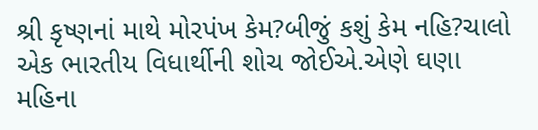શ્રી કૃષ્ણનાં માથે મોરપંખ કેમ?બીજું કશું કેમ નહિ?ચાલો એક ભારતીય વિધાર્થીની શોચ જોઈએ.એણે ઘણા મહિના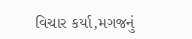વિચાર કર્યા,મગજનું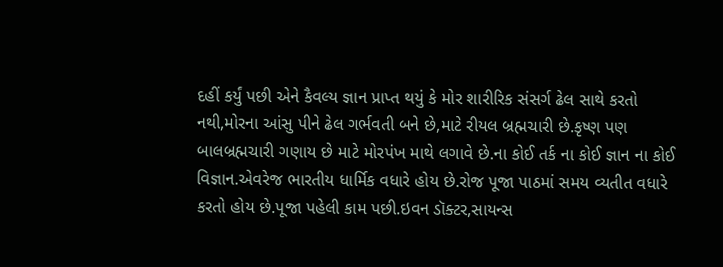દહીં કર્યું પછી એને કૈવલ્ય જ્ઞાન પ્રાપ્ત થયું કે મોર શારીરિક સંસર્ગ ઢેલ સાથે કરતો નથી,મોરના આંસુ પીને ઢેલ ગર્ભવતી બને છે,માટે રીયલ બ્રહ્મચારી છે.કૃષ્ણ પણ બાલબ્રહ્મચારી ગણાય છે માટે મોરપંખ માથે લગાવે છે.ના કોઈ તર્ક ના કોઈ જ્ઞાન ના કોઈ વિજ્ઞાન.એવરેજ ભારતીય ધાર્મિક વધારે હોય છે.રોજ પૂજા પાઠમાં સમય વ્યતીત વધારે કરતો હોય છે.પૂજા પહેલી કામ પછી.ઇવન ડૉક્ટર,સાયન્સ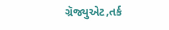ગ્રૅજ્યુએટ,તર્ક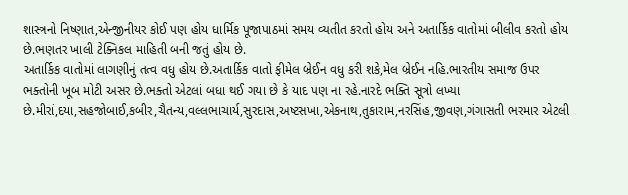શાસ્ત્રનો નિષ્ણાત,એન્જીનીયર કોઈ પણ હોય ધાર્મિક પૂજાપાઠમાં સમય વ્યતીત કરતો હોય અને અતાર્કિક વાતોમાં બીલીવ કરતો હોય છે.ભણતર ખાલી ટેક્નિકલ માહિતી બની જતું હોય છે.
અતાર્કિક વાતોમાં લાગણીનું તત્વ વધુ હોય છે.અતાર્કિક વાતો ફીમેલ બ્રેઈન વધુ કરી શકે,મેલ બ્રેઈન નહિ.ભારતીય સમાજ ઉપર ભક્તોની ખૂબ મોટી અસર છે.ભક્તો એટલાં બધા થઈ ગયા છે કે યાદ પણ ના રહે.નારદે ભક્તિ સૂત્રો લખ્યા છે.મીરાં,દયા,સહજોબાઈ,કબીર,ચૈતન્ય,વલ્લભાચાર્ય,સુરદાસ,અષ્ટસખા,એકનાથ,તુકારામ,નરસિંહ,જીવણ,ગંગાસતી ભરમાર એટલી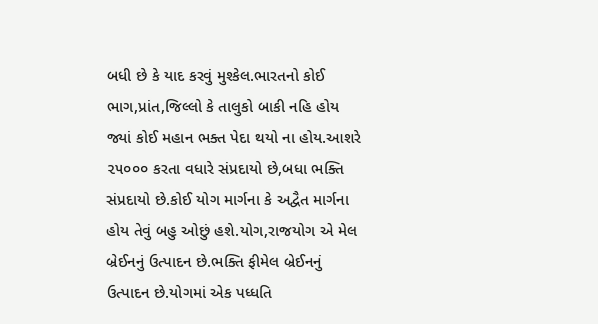બધી છે કે યાદ કરવું મુશ્કેલ.ભારતનો કોઈ ભાગ,પ્રાંત,જિલ્લો કે તાલુકો બાકી નહિ હોય જ્યાં કોઈ મહાન ભક્ત પેદા થયો ના હોય.આશરે ૨૫૦૦૦ કરતા વધારે સંપ્રદાયો છે,બધા ભક્તિ સંપ્રદાયો છે.કોઈ યોગ માર્ગના કે અદ્વૈત માર્ગના હોય તેવું બહુ ઓછું હશે.યોગ,રાજયોગ એ મેલ બ્રેઈનનું ઉત્પાદન છે.ભક્તિ ફીમેલ બ્રેઈનનું ઉત્પાદન છે.યોગમાં એક પધ્ધતિ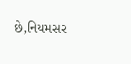છે,નિયમસર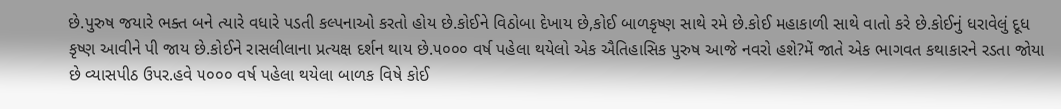છે.પુરુષ જયારે ભક્ત બને ત્યારે વધારે પડતી કલ્પનાઓ કરતો હોય છે.કોઈને વિઠોબા દેખાય છે,કોઈ બાળકૃષ્ણ સાથે રમે છે.કોઈ મહાકાળી સાથે વાતો કરે છે.કોઈનું ધરાવેલું દૂધ કૃષ્ણ આવીને પી જાય છે.કોઈને રાસલીલાના પ્રત્યક્ષ દર્શન થાય છે.૫૦૦૦ વર્ષ પહેલા થયેલો એક ઐતિહાસિક પુરુષ આજે નવરો હશે?મેં જાતે એક ભાગવત કથાકારને રડતા જોયા છે વ્યાસપીઠ ઉપર.હવે ૫૦૦૦ વર્ષ પહેલા થયેલા બાળક વિષે કોઈ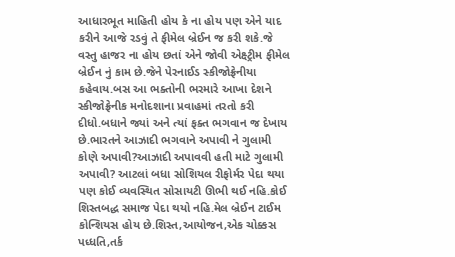આધારભૂત માહિતી હોય કે ના હોય પણ એને યાદ કરીને આજે રડવું તે ફીમેલ બ્રેઈન જ કરી શકે.જે વસ્તુ હાજર ના હોય છતાં એને જોવી એક્ષ્ટ્રીમ ફીમેલ બ્રેઈન નું કામ છે.જેને પેરનાઈડ સ્કીજોફ્રેનીયા કહેવાય.બસ આ ભક્તોની ભરમારે આખા દેશને સ્કીજોફ્રેનીક મનોદશાના પ્રવાહમાં તરતો કરી દીધો.બધાને જ્યાં અને ત્યાં ફક્ત ભગવાન જ દેખાય છે.ભારતને આઝાદી ભગવાને અપાવી ને ગુલામી કોણે અપાવી?આઝાદી અપાવવી હતી માટે ગુલામી અપાવી? આટલાં બધા સોશિયલ રીફોર્મર પેદા થયા પણ કોઈ વ્યવસ્થિત સોસાયટી ઊભી થઈ નહિ.કોઈ શિસ્તબદ્ધ સમાજ પેદા થયો નહિ.મેલ બ્રેઈન ટાઈમ કોન્શિયસ હોય છે.શિસ્ત,આયોજન,એક ચોક્કસ પધ્ધતિ,તર્ક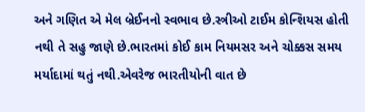અને ગણિત એ મેલ બ્રેઈનનો સ્વભાવ છે.સ્ત્રીઓ ટાઈમ કોન્શિયસ હોતી નથી તે સહુ જાણે છે.ભારતમાં કોઈ કામ નિયમસર અને ચોક્કસ સમય મર્યાદામાં થતું નથી.એવરેજ ભારતીયોની વાત છે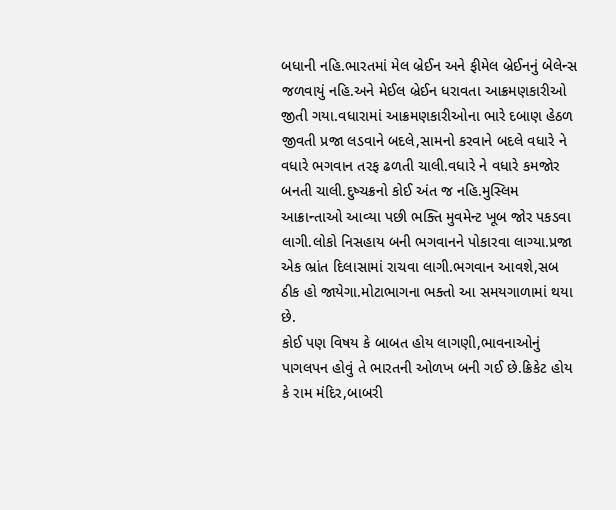બધાની નહિ.ભારતમાં મેલ બ્રેઈન અને ફીમેલ બ્રેઈનનું બેલેન્સ જળવાયું નહિ.અને મેઈલ બ્રેઈન ધરાવતા આક્રમણકારીઓ જીતી ગયા.વધારામાં આક્રમણકારીઓના ભારે દબાણ હેઠળ જીવતી પ્રજા લડવાને બદલે,સામનો કરવાને બદલે વધારે ને વધારે ભગવાન તરફ ઢળતી ચાલી.વધારે ને વધારે કમજોર બનતી ચાલી.દુષ્ચક્રનો કોઈ અંત જ નહિ.મુસ્લિમ આક્રાન્તાઓ આવ્યા પછી ભક્તિ મુવમેન્ટ ખૂબ જોર પકડવા લાગી.લોકો નિસહાય બની ભગવાનને પોકારવા લાગ્યા.પ્રજા એક ભ્રાંત દિલાસામાં રાચવા લાગી.ભગવાન આવશે,સબ ઠીક હો જાયેગા.મોટાભાગના ભક્તો આ સમયગાળામાં થયા છે.
કોઈ પણ વિષય કે બાબત હોય લાગણી,ભાવનાઓનું પાગલપન હોવું તે ભારતની ઓળખ બની ગઈ છે.ક્રિકેટ હોય કે રામ મંદિર,બાબરી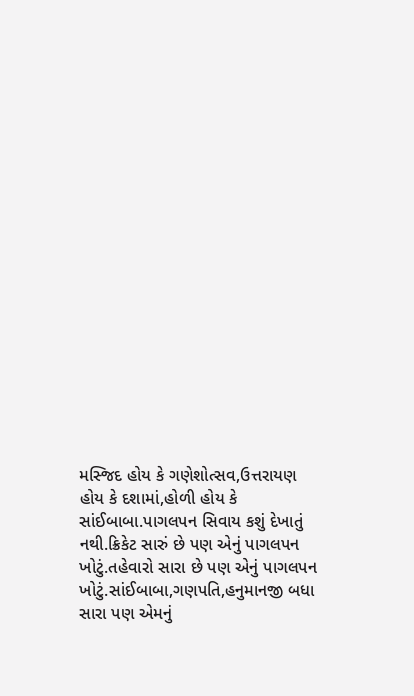મસ્જિદ હોય કે ગણેશોત્સવ,ઉત્તરાયણ હોય કે દશામાં,હોળી હોય કે સાંઈબાબા.પાગલપન સિવાય કશું દેખાતું નથી.ક્રિકેટ સારું છે પણ એનું પાગલપન ખોટું.તહેવારો સારા છે પણ એનું પાગલપન ખોટું.સાંઈબાબા,ગણપતિ,હનુમાનજી બધા સારા પણ એમનું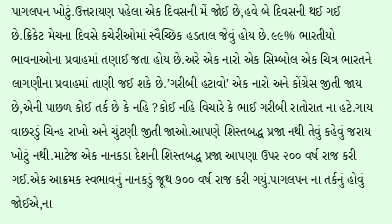પાગલપન ખોટું.ઉત્તરાયણ પહેલા એક દિવસની મેં જોઈ છે,હવે બે દિવસની થઈ ગઈ છે.ક્રિકેટ મેચના દિવસે કચેરીઓમાં સ્વૈચ્છિક હડતાલ જેવું હોય છે.૯૯% ભારતીયો ભાવનાઓના પ્રવાહમાં તણાઈ જતા હોય છે.અરે એક નારો એક સિમ્બોલ એક ચિત્ર ભારતને લાગણીના પ્રવાહમાં તાણી જઈ શકે છે.’ગરીબી હટાવો’ એક નારો અને કોંગ્રેસ જીતી જાય છે,એની પાછળ કોઈ તર્ક છે કે નહિ ?કોઈ નહિ વિચારે કે ભાઈ ગરીબી રાતોરાત ના હટે.ગાય વાછરડું ચિન્હ રાખો અને ચુંટણી જીતી જાઓ.આપણે શિસ્તબદ્ધ પ્રજા નથી તેવું કહેવું જરાય ખોટું નથી.માટેજ એક નાનકડા દેશની શિસ્તબદ્ધ પ્રજા આપણા ઉપર ૨૦૦ વર્ષ રાજ કરી ગઈ.એક આક્રમક સ્વભાવનું નાનકડું જૂથ ૭૦૦ વર્ષ રાજ કરી ગયું.પાગલપન ના તર્કનું હોવું જોઈએ,ના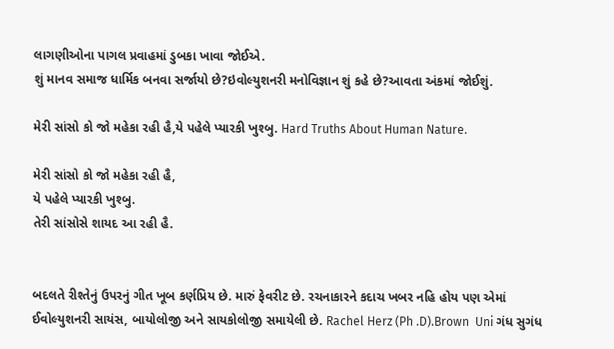લાગણીઓના પાગલ પ્રવાહમાં ડુબકા ખાવા જોઈએ.
શું માનવ સમાજ ધાર્મિક બનવા સર્જાયો છે?ઇવોલ્યુશનરી મનોવિજ્ઞાન શું કહે છે?આવતા અંકમાં જોઈશું.

મેરી સાંસો કો જો મહેકા રહી હૈ,યે પહેલે પ્યારકી ખુશ્બુ. Hard Truths About Human Nature.

મેરી સાંસો કો જો મહેકા રહી હૈ,
યે પહેલે પ્યારકી ખુશ્બુ.
તેરી સાંસોસે શાયદ આ રહી હૈ.


બદલતે રીશ્તેનું ઉપરનું ગીત ખૂબ કર્ણપ્રિય છે. મારું ફેવરીટ છે. રચનાકારને કદાચ ખબર નહિ હોય પણ એમાં ઈવોલ્યુશનરી સાયંસ, બાયોલોજી અને સાયકોલોજી સમાયેલી છે. Rachel Herz (Ph .D).Brown  Uni ગંધ સુગંધ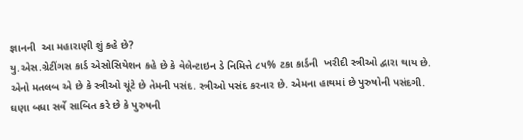જ્ઞાનની  આ મહારાણી શું કહે છે?
યુ.એસ.ગ્રેટીંગસ કાર્ડ એસોસિયેશન કહે છે કે વેલેન્ટાઇન ડે નિમિત્તે ૮૫% ટકા કાર્ડની  ખરીદી સ્ત્રીઓ દ્વારા થાય છે. એનો મતલબ એ છે કે સ્ત્રીઓ ચૂંટે છે તેમની પસંદ. સ્ત્રીઓ પસંદ કરનાર છે. એમના હાથમાં છે પુરુષોની પસંદગી. ઘણા બધા સર્વે સાબિત કરે છે કે પુરુષની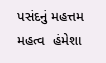પસંદનું મહત્તમ  મહત્વ  હંમેશા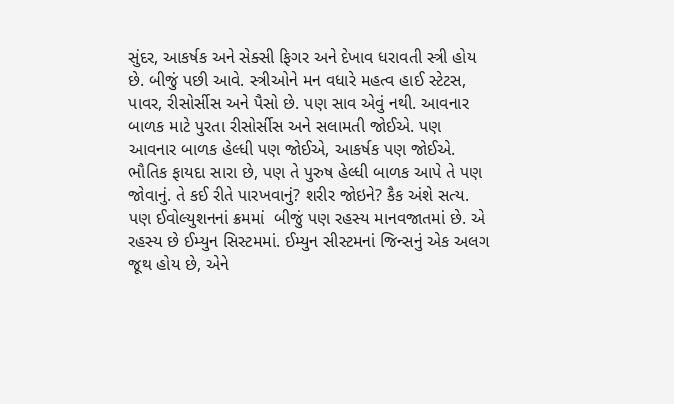સુંદર, આકર્ષક અને સેક્સી ફિગર અને દેખાવ ધરાવતી સ્ત્રી હોય છે. બીજું પછી આવે. સ્ત્રીઓને મન વધારે મહત્વ હાઈ સ્ટેટસ, પાવર, રીસોર્સીસ અને પૈસો છે. પણ સાવ એવું નથી. આવનાર બાળક માટે પુરતા રીસોર્સીસ અને સલામતી જોઈએ. પણ આવનાર બાળક હેલ્ધી પણ જોઈએ, આકર્ષક પણ જોઈએ. ભૌતિક ફાયદા સારા છે, પણ તે પુરુષ હેલ્ધી બાળક આપે તે પણ જોવાનું. તે કઈ રીતે પારખવાનું? શરીર જોઇને? કૈક અંશે સત્ય.
પણ ઈવોલ્યુશનનાં ક્રમમાં  બીજું પણ રહસ્ય માનવજાતમાં છે. એ રહસ્ય છે ઈમ્યુન સિસ્ટમમાં. ઈમ્યુન સીસ્ટમનાં જિન્સનું એક અલગ જૂથ હોય છે, એને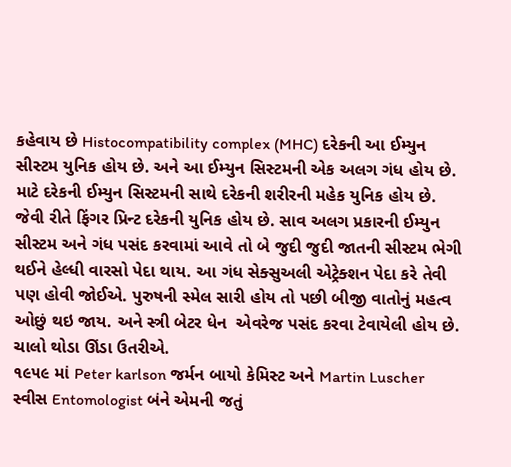કહેવાય છે Histocompatibility complex (MHC) દરેકની આ ઈમ્યુન સીસ્ટમ યુનિક હોય છે. અને આ ઈમ્યુન સિસ્ટમની એક અલગ ગંધ હોય છે. માટે દરેકની ઈમ્યુન સિસ્ટમની સાથે દરેકની શરીરની મહેક યુનિક હોય છે. જેવી રીતે ફિંગર પ્રિન્ટ દરેકની યુનિક હોય છે. સાવ અલગ પ્રકારની ઈમ્યુન સીસ્ટમ અને ગંધ પસંદ કરવામાં આવે તો બે જુદી જુદી જાતની સીસ્ટમ ભેગી થઈને હેલ્ધી વારસો પેદા થાય. આ ગંધ સેક્સુઅલી એટ્રેક્શન પેદા કરે તેવી પણ હોવી જોઈએ. પુરુષની સ્મેલ સારી હોય તો પછી બીજી વાતોનું મહત્વ ઓછું થઇ જાય. અને સ્ત્રી બેટર ધેન  એવરેજ પસંદ કરવા ટેવાયેલી હોય છે. ચાલો થોડા ઊંડા ઉતરીએ.
૧૯૫૯ માં Peter karlson જર્મન બાયો કેમિસ્ટ અને Martin Luscher સ્વીસ Entomologist બંને એમની જતું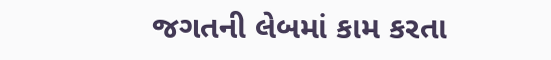જગતની લેબમાં કામ કરતા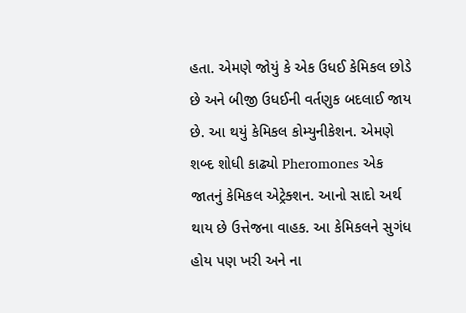હતા. એમણે જોયું કે એક ઉધઈ કેમિકલ છોડે છે અને બીજી ઉધઈની વર્તણુક બદલાઈ જાય છે. આ થયું કેમિકલ કોમ્યુનીકેશન. એમણે શબ્દ શોધી કાઢ્યો Pheromones એક જાતનું કેમિકલ એટ્રેક્શન. આનો સાદો અર્થ થાય છે ઉત્તેજના વાહક. આ કેમિકલને સુગંધ હોય પણ ખરી અને ના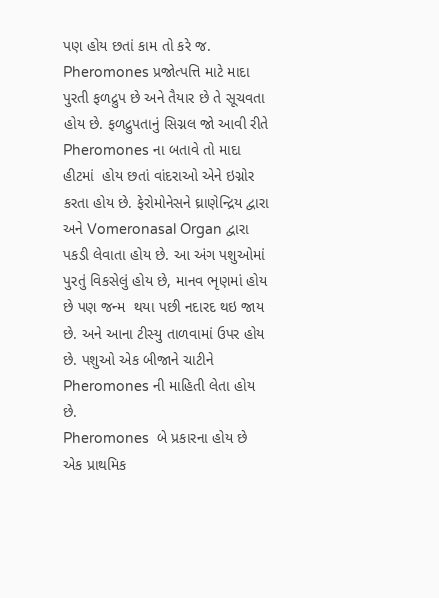પણ હોય છતાં કામ તો કરે જ. Pheromones પ્રજોત્પત્તિ માટે માદા પુરતી ફળદ્રુપ છે અને તૈયાર છે તે સૂચવતા હોય છે. ફળદ્રુપતાનું સિગ્નલ જો આવી રીતે Pheromones ના બતાવે તો માદા હીટમાં  હોય છતાં વાંદરાઓ એને ઇગ્નોર કરતા હોય છે. ફેરોમોનેસને ઘ્રાણેન્દ્રિય દ્વારા અને Vomeronasal Organ દ્વારા પકડી લેવાતા હોય છે. આ અંગ પશુઓમાં પુરતું વિકસેલું હોય છે, માનવ ભૃણમાં હોય છે પણ જન્મ  થયા પછી નદારદ થઇ જાય છે. અને આના ટીસ્યુ તાળવામાં ઉપર હોય છે. પશુઓ એક બીજાને ચાટીને Pheromones ની માહિતી લેતા હોય છે.
Pheromones  બે પ્રકારના હોય છે એક પ્રાથમિક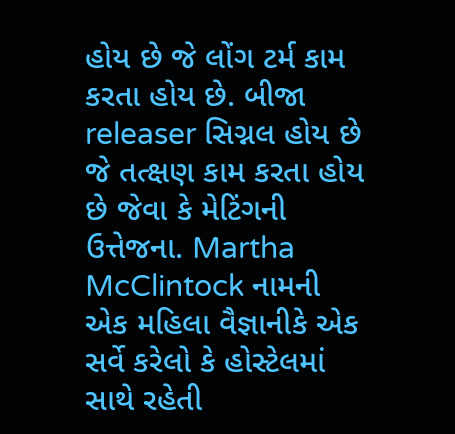હોય છે જે લોંગ ટર્મ કામ કરતા હોય છે. બીજા releaser સિગ્નલ હોય છે જે તત્ક્ષણ કામ કરતા હોય છે જેવા કે મેટિંગની ઉત્તેજના. Martha McClintock નામની એક મહિલા વૈજ્ઞાનીકે એક સર્વે કરેલો કે હોસ્ટેલમાં સાથે રહેતી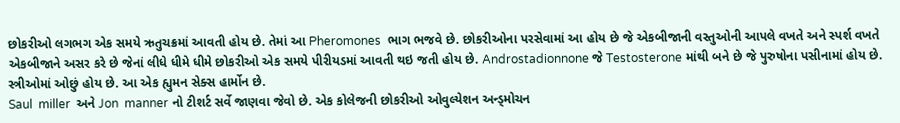છોકરીઓ લગભગ એક સમયે ઋતુચક્રમાં આવતી હોય છે. તેમાં આ Pheromones  ભાગ ભજવે છે. છોકરીઓના પરસેવામાં આ હોય છે જે એકબીજાની વસ્તુઓની આપલે વખતે અને સ્પર્શ વખતે એકબીજાને અસર કરે છે જેનાં લીધે ધીમે ધીમે છોકરીઓ એક સમયે પીરીયડમાં આવતી થઇ જતી હોય છે. Androstadionnone જે Testosterone માંથી બને છે જે પુરુષોના પસીનામાં હોય છે. સ્ત્રીઓમાં ઓછું હોય છે. આ એક હ્યુમન સેક્સ હાર્મોન છે.
Saul  miller  અને Jon  manner નો ટીશર્ટ સર્વે જાણવા જેવો છે. એક કોલેજની છોકરીઓ ઓવુલ્યેશન અન્ડ્મોચન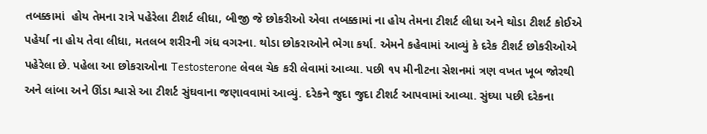તબક્કામાં  હોય તેમના રાત્રે પહેરેલા ટીશર્ટ લીધા, બીજી જે છોકરીઓ એવા તબક્કામાં ના હોય તેમના ટીશર્ટ લીધા અને થોડા ટીશર્ટ કોઈએ પહેર્યા ના હોય તેવા લીધા, મતલબ શરીરની ગંધ વગરના. થોડા છોકરાઓને ભેગા કર્યા. એમને કહેવામાં આવ્યું કે દરેક ટીશર્ટ છોકરીઓએ પહેરેલા છે. પહેલા આ છોકરાઓના Testosterone લેવલ ચેક કરી લેવામાં આવ્યા. પછી ૧૫ મીનીટના સેશનમાં ત્રણ વખત ખૂબ જોરથી અને લાંબા અને ઊંડા શ્વાસે આ ટીશર્ટ સુંઘવાના જણાવવામાં આવ્યું. દરેકને જુદા જુદા ટીશર્ટ આપવામાં આવ્યા. સુંઘ્યા પછી દરેકના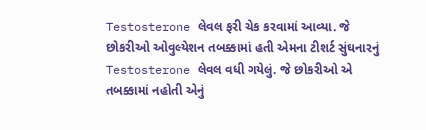Testosterone લેવલ ફરી ચેક કરવામાં આવ્યા. જે છોકરીઓ ઓવુલ્યેશન તબક્કામાં હતી એમના ટીશર્ટ સુંઘનારનું Testosterone લેવલ વધી ગયેલું. જે છોકરીઓ એ તબક્કામાં નહોતી એનું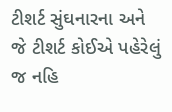ટીશર્ટ સુંઘનારના અને જે ટીશર્ટ કોઈએ પહેરેલું જ નહિ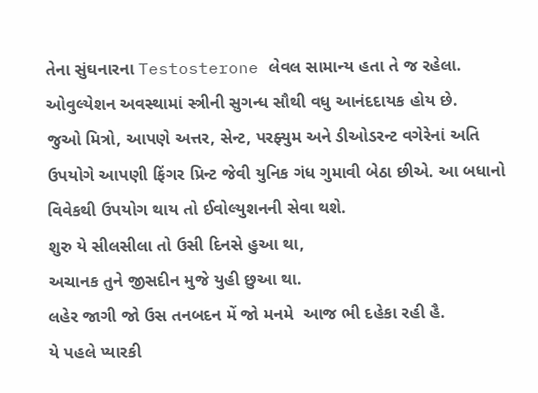તેના સુંઘનારના Testosterone લેવલ સામાન્ય હતા તે જ રહેલા. ઓવુલ્યેશન અવસ્થામાં સ્ત્રીની સુગન્ધ સૌથી વધુ આનંદદાયક હોય છે.
જુઓ મિત્રો, આપણે અત્તર, સેન્ટ, પરફ્યુમ અને ડીઓડરન્ટ વગેરેનાં અતિ ઉપયોગે આપણી ફિંગર પ્રિન્ટ જેવી યુનિક ગંધ ગુમાવી બેઠા છીએ. આ બધાનો વિવેકથી ઉપયોગ થાય તો ઈવોલ્યુશનની સેવા થશે.
શુરુ યે સીલસીલા તો ઉસી દિનસે હુઆ થા,
અચાનક તુને જીસદીન મુજે યુહી છુઆ થા.
લહેર જાગી જો ઉસ તનબદન મેં જો મનમે  આજ ભી દહેકા રહી હૈ.
યે પહલે પ્યારકી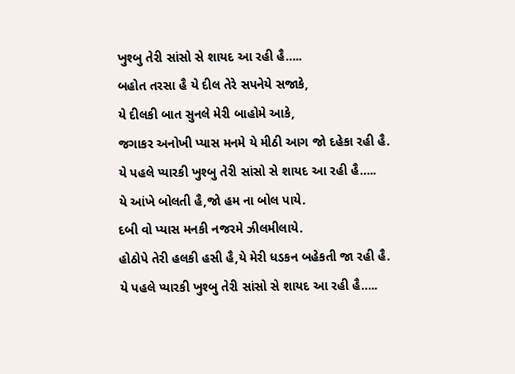ખુશ્બુ તેરી સાંસો સે શાયદ આ રહી હૈ…..
બહોત તરસા હૈ યે દીલ તેરે સપનેયે સજાકે,
યે દીલકી બાત સુનલે મેરી બાહોમે આકે,
જગાકર અનોખી પ્યાસ મનમે યે મીઠી આગ જો દહેકા રહી હૈ.
યે પહલે પ્યારકી ખુશ્બુ તેરી સાંસો સે શાયદ આ રહી હૈ…..
યે આંખે બોલતી હૈ,જો હમ ના બોલ પાયે.
દબી વો પ્યાસ મનકી નજરમે ઝીલમીલાયે.
હોઠોપે તેરી હલકી હસી હૈ,યે મેરી ધડકન બહેકતી જા રહી હૈ.
યે પહલે પ્યારકી ખુશ્બુ તેરી સાંસો સે શાયદ આ રહી હૈ…..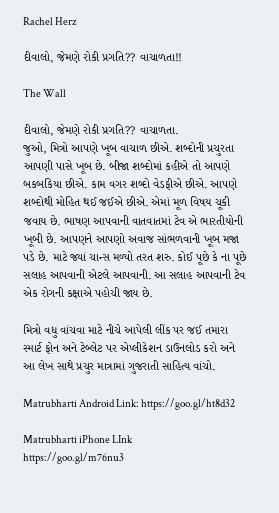Rachel Herz

દીવાલો, જેમણે રોકી પ્રગતિ?? વાચાળતા!!

The Wall

દીવાલો, જેમણે રોકી પ્રગતિ?? વાચાળતા.
જુઓ, મિત્રો આપણે ખૂબ વાચાળ છીએ. શબ્દોની પ્રચુરતા આપણી પાસે ખૂબ છે. બીજા શબ્દોમાં કહીએ તો આપણે બકબકિયા છીએ. કામ વગર શબ્દો વેડફીએ છીએ. આપણે શબ્દોથી મોહિત થઈ જઈએ છીએ. એમાં મૂળ વિષય ચૂકી જવાય છે. ભાષણ આપવાની વાતવાતમાં ટેવ એ ભારતીયોની ખૂબી છે. આપણને આપણો અવાજ સાંભળવાની ખૂબ મજા પડે છે. માટે જ્યાં ચાન્સ મળ્યો તરત શરુ. કોઈ પૂછે કે ના પૂછે સલાહ આપવાની એટલે આપવાની. આ સલાહ આપવાની ટેવ એક રોગની કક્ષાએ પહોચી જાય છે.

મિત્રો વધુ વાંચવા માટે નીચે આપેલી લીંક પર જઈ તમારા સ્માર્ટ ફોન અને ટેબ્લેટ પર એપ્લીકેશન ડાઉનલોડ કરો અને આ લેખ સાથે પ્રચુર માત્રામાં ગુજરાતી સાહિત્ય વાંચો.

Matrubharti Android Link: https://goo.gl/ht8d32

Matrubharti iPhone LInk
https://goo.gl/m76nu3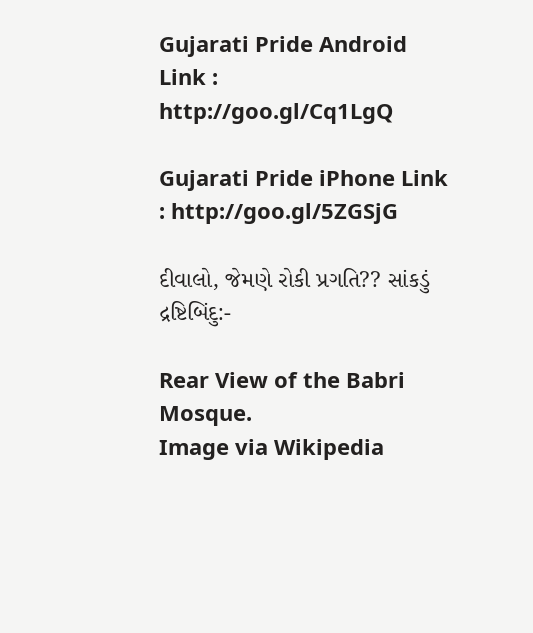Gujarati Pride Android Link : http://goo.gl/Cq1LgQ

Gujarati Pride iPhone Link : http://goo.gl/5ZGSjG

દીવાલો, જેમણે રોકી પ્રગતિ?? સાંકડું દ્રષ્ટિબિંદુ:-

Rear View of the Babri Mosque.
Image via Wikipedia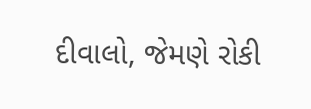દીવાલો, જેમણે રોકી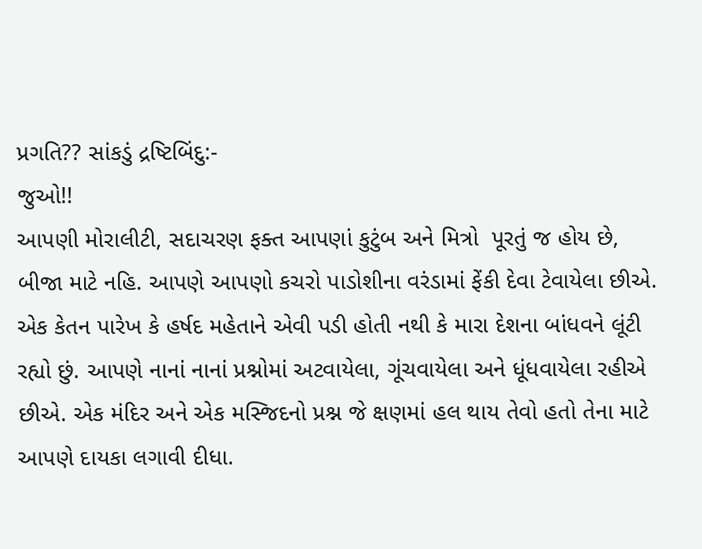પ્રગતિ?? સાંકડું દ્રષ્ટિબિંદુ:-
જુઓ!!
આપણી મોરાલીટી, સદાચરણ ફક્ત આપણાં કુટુંબ અને મિત્રો  પૂરતું જ હોય છે, બીજા માટે નહિ. આપણે આપણો કચરો પાડોશીના વરંડામાં ફેંકી દેવા ટેવાયેલા છીએ. એક કેતન પારેખ કે હર્ષદ મહેતાને એવી પડી હોતી નથી કે મારા દેશના બાંધવને લૂંટી રહ્યો છું. આપણે નાનાં નાનાં પ્રશ્નોમાં અટવાયેલા, ગૂંચવાયેલા અને ધૂંધવાયેલા રહીએ છીએ. એક મંદિર અને એક મસ્જિદનો પ્રશ્ન જે ક્ષણમાં હલ થાય તેવો હતો તેના માટે આપણે દાયકા લગાવી દીધા.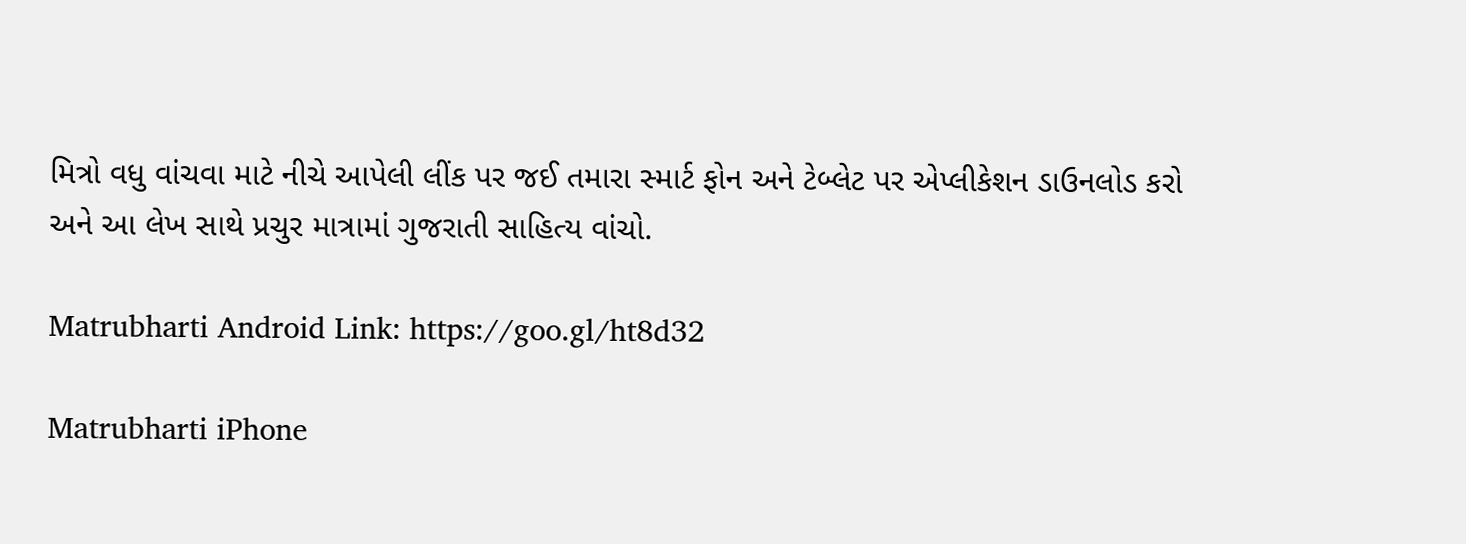મિત્રો વધુ વાંચવા માટે નીચે આપેલી લીંક પર જઈ તમારા સ્માર્ટ ફોન અને ટેબ્લેટ પર એપ્લીકેશન ડાઉનલોડ કરો અને આ લેખ સાથે પ્રચુર માત્રામાં ગુજરાતી સાહિત્ય વાંચો.

Matrubharti Android Link: https://goo.gl/ht8d32

Matrubharti iPhone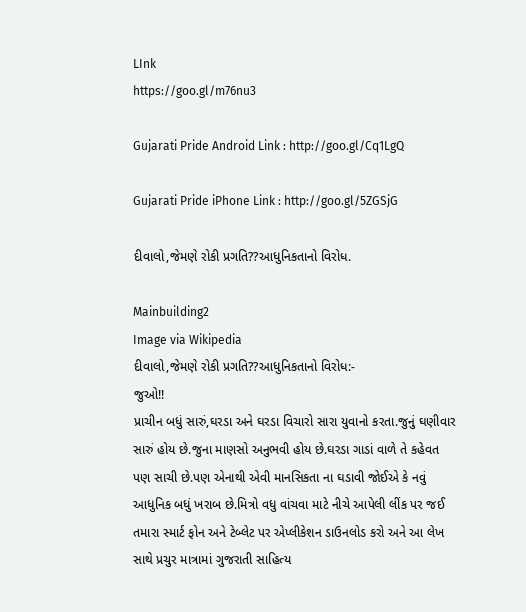LInk
https://goo.gl/m76nu3

Gujarati Pride Android Link : http://goo.gl/Cq1LgQ

Gujarati Pride iPhone Link : http://goo.gl/5ZGSjG

દીવાલો,જેમણે રોકી પ્રગતિ??આધુનિકતાનો વિરોધ.

Mainbuilding2
Image via Wikipedia
દીવાલો,જેમણે રોકી પ્રગતિ??આધુનિકતાનો વિરોધ:-
જુઓ!!
પ્રાચીન બધું સારું,ઘરડા અને ઘરડા વિચારો સારા યુવાનો કરતા.જુનું ઘણીવાર સારું હોય છે.જુના માણસો અનુભવી હોય છે.ઘરડા ગાડાં વાળે તે કહેવત પણ સાચી છે.પણ એનાથી એવી માનસિકતા ના ઘડાવી જોઈએ કે નવું આધુનિક બધું ખરાબ છે.મિત્રો વધુ વાંચવા માટે નીચે આપેલી લીંક પર જઈ તમારા સ્માર્ટ ફોન અને ટેબ્લેટ પર એપ્લીકેશન ડાઉનલોડ કરો અને આ લેખ સાથે પ્રચુર માત્રામાં ગુજરાતી સાહિત્ય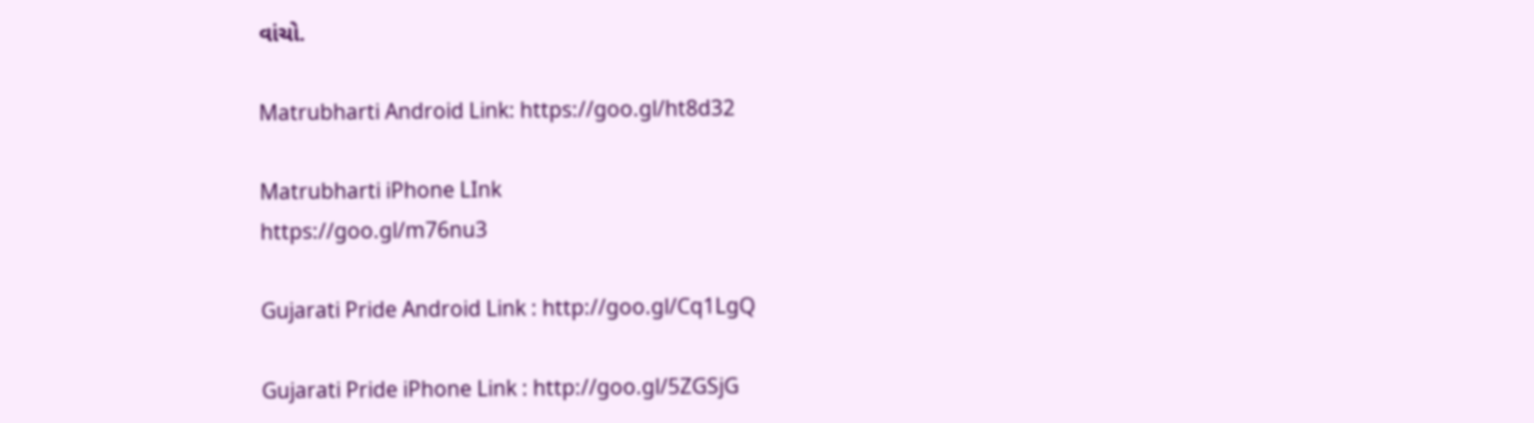વાંચો.

Matrubharti Android Link: https://goo.gl/ht8d32

Matrubharti iPhone LInk
https://goo.gl/m76nu3

Gujarati Pride Android Link : http://goo.gl/Cq1LgQ

Gujarati Pride iPhone Link : http://goo.gl/5ZGSjG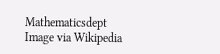Mathematicsdept
Image via Wikipedia